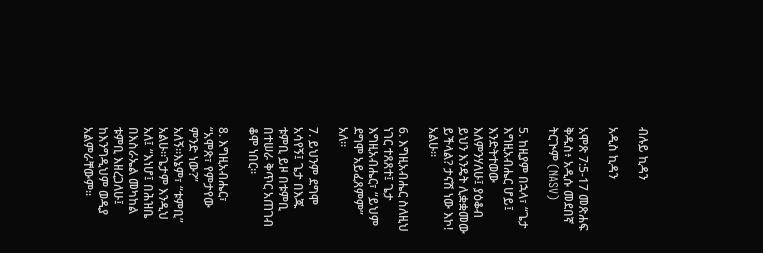ብሉይ ኪዳን

አዲስ ኪዳን

አሞጽ 7:5-17 መጽሐፍ ቅዱስ፥ አዲሱ መደበኛ ትርጒም (NASV)

5. ከዚያም በኋላ፣ “ጌታ እግዚአብሔር ሆይ፤ እንድትተወው እለምንሃለሁ፤ ያዕቆብ ይህን እንዴት ሊቋቋመው ይችላል? ታናሽ ነው እኮ! አልሁ።

6. እግዚአብሔር ስለዚህ ነገር ተጸጸተ፤ ጌታ እግዚአብሔር፣ “ይህም ደግሞ አይፈጸምም” አለ።

7. ይህንም ደግሞ አሳየኝ፤ ጌታ በእጁ ቱምቢ ይዞ በቱምቢ በተሠራ ቅጥር አጠገብ ቆሞ ነበር።

8. እግዚአብሔር፣ “አሞጽ፣ የምታየው ምንድ ነው?” አለኝ።እኔም፣ “ቱምቢ” አልሁ።ጌታም እንዲህ አለ፤ “እነሆ፤ በሕዝቤ በእስራኤል መካከል ቱምቢ እዘረጋለሁ፤ ከእንግዲህም ወዲያ አልምራቸውም።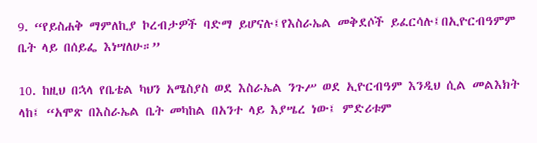9. “የይስሐቅ ማምለኪያ ኮረብታዎች ባድማ ይሆናሉ፤የእስራኤል መቅደሶች ይፈርሳሉ፤በኢዮርብዓምም ቤት ላይ በሰይፌ እነሣለሁ።”

10. ከዚህ በኋላ የቤቴል ካህን አሜስያስ ወደ እስራኤል ንጉሥ ወደ ኢዮርብዓም እንዲህ ሲል መልእክት ላከ፤ “አሞጽ በእስራኤል ቤት መካከል በአንተ ላይ እያሤረ ነው፤ ምድሪቱም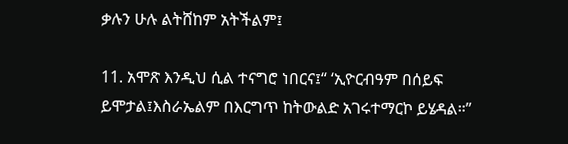ቃሉን ሁሉ ልትሸከም አትችልም፤

11. አሞጽ እንዲህ ሲል ተናግሮ ነበርና፤“ ‘ኢዮርብዓም በሰይፍ ይሞታል፤እስራኤልም በእርግጥ ከትውልድ አገሩተማርኮ ይሄዳል።”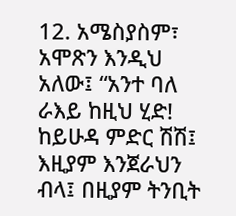12. አሜስያስም፣ አሞጽን እንዲህ አለው፤ “አንተ ባለ ራእይ ከዚህ ሂድ! ከይሁዳ ምድር ሽሽ፤ እዚያም እንጀራህን ብላ፤ በዚያም ትንቢት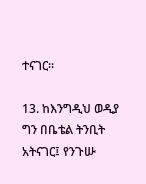ተናገር።

13. ከእንግዲህ ወዲያ ግን በቤቴል ትንቢት አትናገር፤ የንጉሡ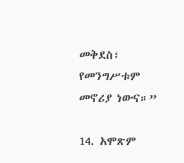መቅደስ፣ የመንግሥቱም መኖሪያ ነውና።”

14. አሞጽም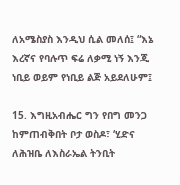ለአሜስያስ እንዲህ ሲል መለሰ፤ “እኔ እረኛና የባሉጥ ፍሬ ለቃሚ ነኝ እንጂ ነቢይ ወይም የነቢይ ልጅ አይደለሁም፤

15. እግዚአብሔር ግን የበግ መንጋ ከምጠብቅበት ቦታ ወስዶ፣ ‘ሂድና ለሕዝቤ ለእስራኤል ትንቢት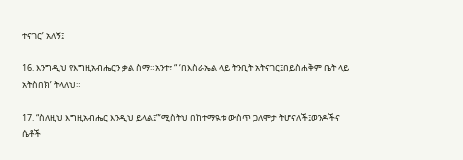ተናገር’ አለኝ፤

16. እንግዲህ የእግዚአብሔርን ቃል ስማ።አንተ፣ “ ‘በእስራኤል ላይ ትንቢት አትናገር፤በይስሐቅም ቤት ላይ አትስበክ’ ትላለህ።

17. “ስለዚህ እግዚአብሔር እንዲህ ይላል፤”‘ሚስትህ በከተማዪቱ ውስጥ ጋለሞታ ትሆናለች፤ወንዶችና ሴቶች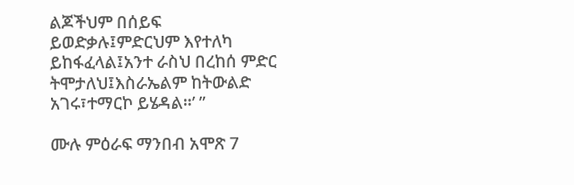ልጆችህም በሰይፍ ይወድቃሉ፤ምድርህም እየተለካ ይከፋፈላል፤አንተ ራስህ በረከሰ ምድር ትሞታለህ፤እስራኤልም ከትውልድ አገሩ፣ተማርኮ ይሄዳል።’ ”

ሙሉ ምዕራፍ ማንበብ አሞጽ 7